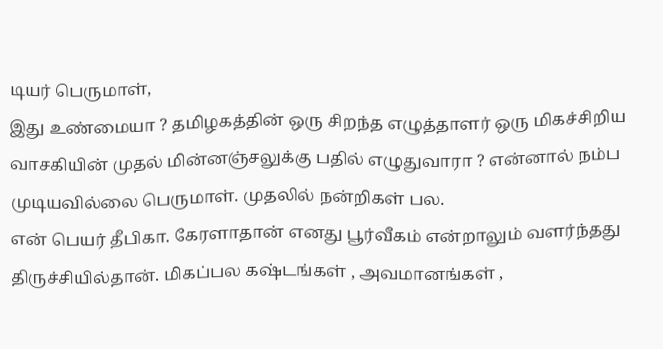டியர் பெருமாள்,
இது உண்மையா ? தமிழகத்தின் ஒரு சிறந்த எழுத்தாளர் ஒரு மிகச்சிறிய வாசகியின் முதல் மின்னஞ்சலுக்கு பதில் எழுதுவாரா ? என்னால் நம்ப முடியவில்லை பெருமாள். முதலில் நன்றிகள் பல.
என் பெயர் தீபிகா. கேரளாதான் எனது பூர்வீகம் என்றாலும் வளர்ந்தது திருச்சியில்தான். மிகப்பல கஷ்டங்கள் , அவமானங்கள் ,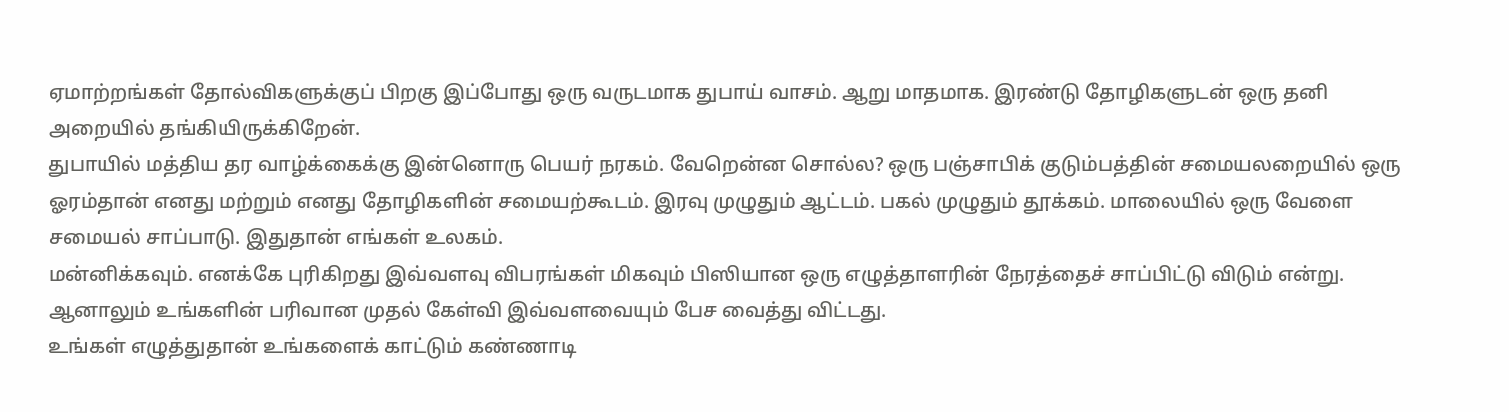ஏமாற்றங்கள் தோல்விகளுக்குப் பிறகு இப்போது ஒரு வருடமாக துபாய் வாசம். ஆறு மாதமாக. இரண்டு தோழிகளுடன் ஒரு தனி அறையில் தங்கியிருக்கிறேன்.
துபாயில் மத்திய தர வாழ்க்கைக்கு இன்னொரு பெயர் நரகம். வேறென்ன சொல்ல? ஒரு பஞ்சாபிக் குடும்பத்தின் சமையலறையில் ஒரு ஓரம்தான் எனது மற்றும் எனது தோழிகளின் சமையற்கூடம். இரவு முழுதும் ஆட்டம். பகல் முழுதும் தூக்கம். மாலையில் ஒரு வேளை சமையல் சாப்பாடு. இதுதான் எங்கள் உலகம்.
மன்னிக்கவும். எனக்கே புரிகிறது இவ்வளவு விபரங்கள் மிகவும் பிஸியான ஒரு எழுத்தாளரின் நேரத்தைச் சாப்பிட்டு விடும் என்று. ஆனாலும் உங்களின் பரிவான முதல் கேள்வி இவ்வளவையும் பேச வைத்து விட்டது.
உங்கள் எழுத்துதான் உங்களைக் காட்டும் கண்ணாடி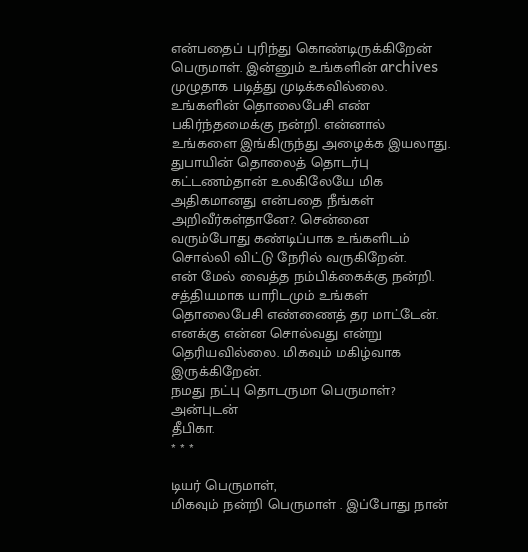என்பதைப் புரிந்து கொண்டிருக்கிறேன் பெருமாள். இன்னும் உங்களின் archives முழுதாக படித்து முடிக்கவில்லை.
உங்களின் தொலைபேசி எண் பகிர்ந்தமைக்கு நன்றி. என்னால் உங்களை இங்கிருந்து அழைக்க இயலாது. துபாயின் தொலைத் தொடர்பு கட்டணம்தான் உலகிலேயே மிக அதிகமானது என்பதை நீங்கள் அறிவீர்கள்தானே?. சென்னை வரும்போது கண்டிப்பாக உங்களிடம் சொல்லி விட்டு நேரில் வருகிறேன்.
என் மேல் வைத்த நம்பிக்கைக்கு நன்றி. சத்தியமாக யாரிடமும் உங்கள் தொலைபேசி எண்ணைத் தர மாட்டேன்.
எனக்கு என்ன சொல்வது என்று தெரியவில்லை. மிகவும் மகிழ்வாக இருக்கிறேன்.
நமது நட்பு தொடருமா பெருமாள்?
அன்புடன்
தீபிகா.
* * *

டியர் பெருமாள்,
மிகவும் நன்றி பெருமாள் . இப்போது நான்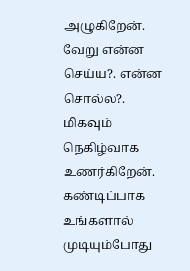அழுகிறேன். வேறு என்ன செய்ய?. என்ன சொல்ல?. மிகவும் நெகிழ்வாக உணர்கிறேன்.
கண்டிப்பாக உங்களால் முடியும்போது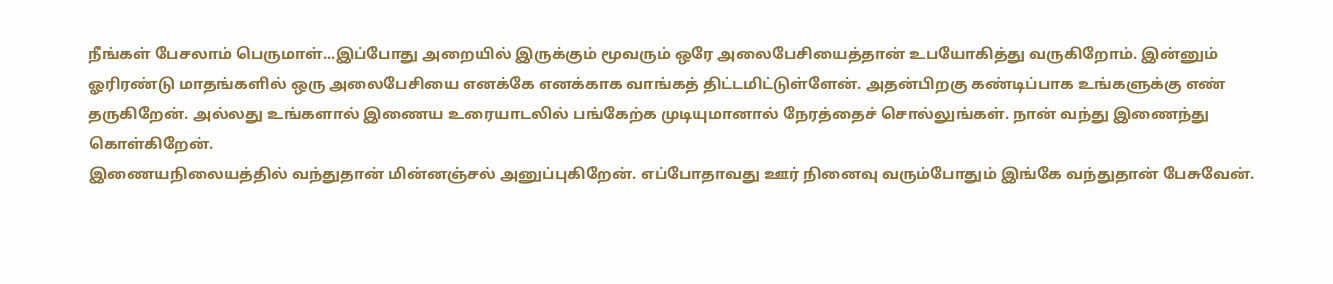நீங்கள் பேசலாம் பெருமாள்...இப்போது அறையில் இருக்கும் மூவரும் ஒரே அலைபேசியைத்தான் உபயோகித்து வருகிறோம். இன்னும் ஓரிரண்டு மாதங்களில் ஒரு அலைபேசியை எனக்கே எனக்காக வாங்கத் திட்டமிட்டுள்ளேன். அதன்பிறகு கண்டிப்பாக உங்களுக்கு எண் தருகிறேன். அல்லது உங்களால் இணைய உரையாடலில் பங்கேற்க முடியுமானால் நேரத்தைச் சொல்லுங்கள். நான் வந்து இணைந்து கொள்கிறேன்.
இணையநிலையத்தில் வந்துதான் மின்னஞ்சல் அனுப்புகிறேன். எப்போதாவது ஊர் நினைவு வரும்போதும் இங்கே வந்துதான் பேசுவேன்.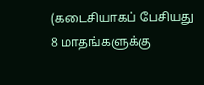(கடைசியாகப் பேசியது 8 மாதங்களுக்கு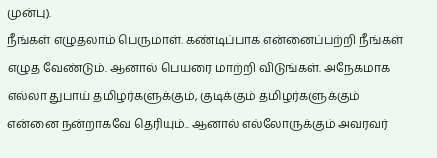முன்பு).
நீங்கள் எழுதலாம் பெருமாள். கண்டிப்பாக என்னைப்பற்றி நீங்கள் எழுத வேண்டும். ஆனால் பெயரை மாற்றி விடுங்கள். அநேகமாக எல்லா துபாய் தமிழர்களுக்கும், குடிக்கும் தமிழர்களுக்கும் என்னை நன்றாகவே தெரியும்.. ஆனால் எல்லோருக்கும் அவரவர்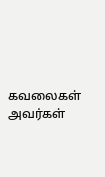கவலைகள் அவர்கள்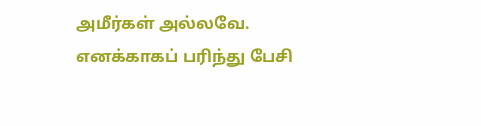அமீர்கள் அல்லவே. எனக்காகப் பரிந்து பேசி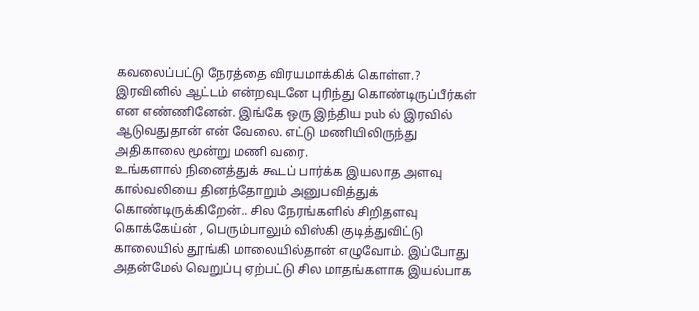கவலைப்பட்டு நேரத்தை விரயமாக்கிக் கொள்ள.?
இரவினில் ஆட்டம் என்றவுடனே புரிந்து கொண்டிருப்பீர்கள் என எண்ணினேன். இங்கே ஒரு இந்திய pub ல் இரவில் ஆடுவதுதான் என் வேலை. எட்டு மணியிலிருந்து அதிகாலை மூன்று மணி வரை.
உங்களால் நினைத்துக் கூடப் பார்க்க இயலாத அளவு கால்வலியை தினந்தோறும் அனுபவித்துக் கொண்டிருக்கிறேன்.. சில நேரங்களில் சிறிதளவு கொக்கேய்ன் , பெரும்பாலும் விஸ்கி குடித்துவிட்டு காலையில் தூங்கி மாலையில்தான் எழுவோம். இப்போது அதன்மேல் வெறுப்பு ஏற்பட்டு சில மாதங்களாக இயல்பாக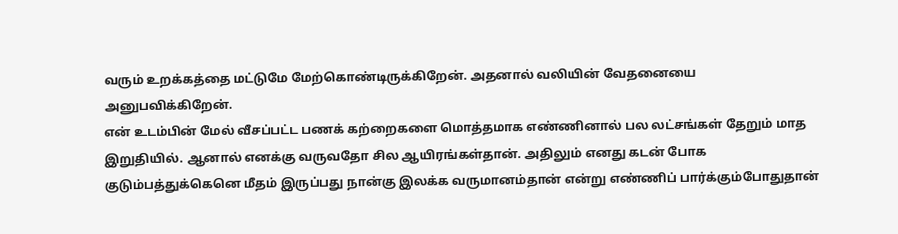வரும் உறக்கத்தை மட்டுமே மேற்கொண்டிருக்கிறேன். அதனால் வலியின் வேதனையை அனுபவிக்கிறேன்.
என் உடம்பின் மேல் வீசப்பட்ட பணக் கற்றைகளை மொத்தமாக எண்ணினால் பல லட்சங்கள் தேறும் மாத இறுதியில். ஆனால் எனக்கு வருவதோ சில ஆயிரங்கள்தான். அதிலும் எனது கடன் போக குடும்பத்துக்கெனெ மீதம் இருப்பது நான்கு இலக்க வருமானம்தான் என்று எண்ணிப் பார்க்கும்போதுதான்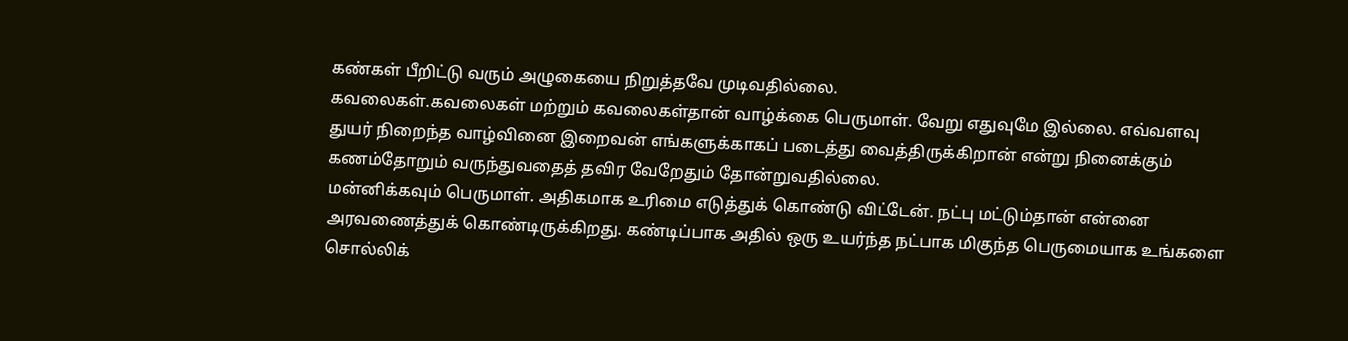கண்கள் பீறிட்டு வரும் அழுகையை நிறுத்தவே முடிவதில்லை.
கவலைகள்.கவலைகள் மற்றும் கவலைகள்தான் வாழ்க்கை பெருமாள். வேறு எதுவுமே இல்லை. எவ்வளவு துயர் நிறைந்த வாழ்வினை இறைவன் எங்களுக்காகப் படைத்து வைத்திருக்கிறான் என்று நினைக்கும் கணம்தோறும் வருந்துவதைத் தவிர வேறேதும் தோன்றுவதில்லை.
மன்னிக்கவும் பெருமாள். அதிகமாக உரிமை எடுத்துக் கொண்டு விட்டேன். நட்பு மட்டும்தான் என்னை அரவணைத்துக் கொண்டிருக்கிறது. கண்டிப்பாக அதில் ஒரு உயர்ந்த நட்பாக மிகுந்த பெருமையாக உங்களை சொல்லிக்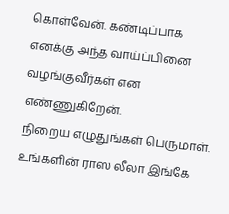கொள்வேன். கண்டிப்பாக எனக்கு அந்த வாய்ப்பினை வழங்குவீர்கள் என எண்ணுகிறேன்.
நிறைய எழுதுங்கள் பெருமாள். உங்களின் ராஸ லீலா இங்கே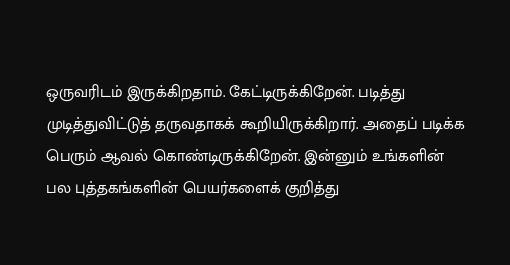ஒருவரிடம் இருக்கிறதாம். கேட்டிருக்கிறேன். படித்து முடித்துவிட்டுத் தருவதாகக் கூறியிருக்கிறார். அதைப் படிக்க பெரும் ஆவல் கொண்டிருக்கிறேன். இன்னும் உங்களின் பல புத்தகங்களின் பெயர்களைக் குறித்து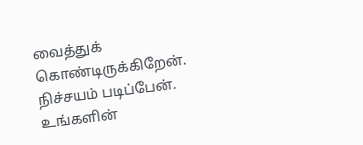வைத்துக் கொண்டிருக்கிறேன். நிச்சயம் படிப்பேன்.
உங்களின்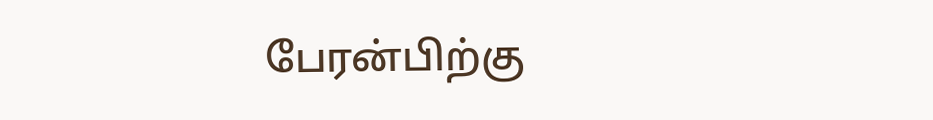பேரன்பிற்கு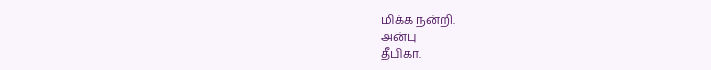மிக்க நன்றி.
அன்பு
தீபிகா.